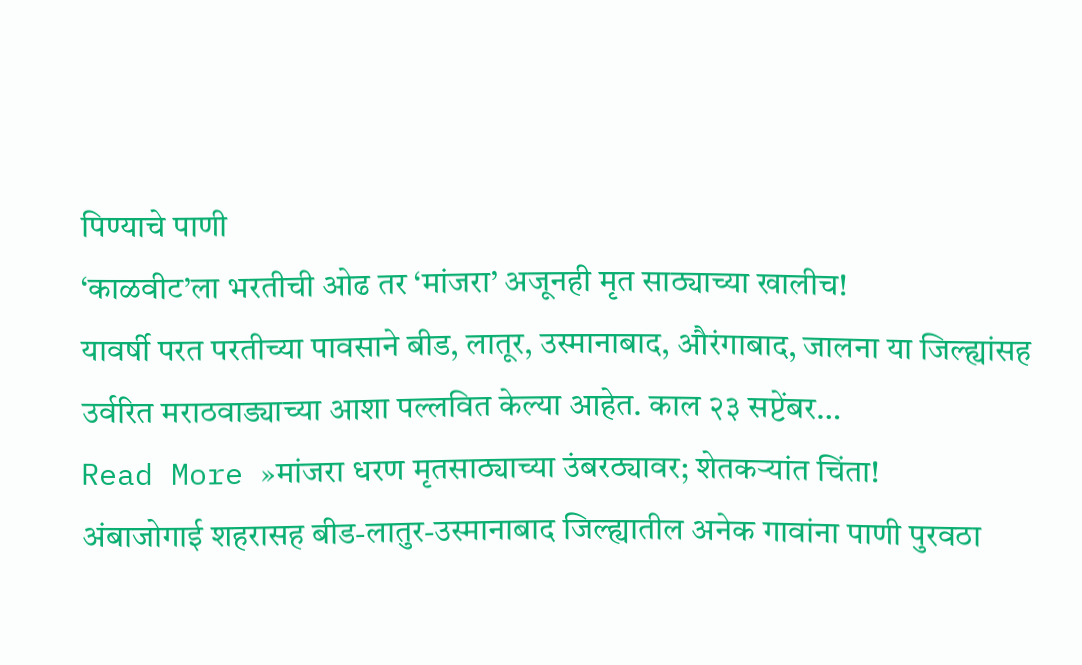पिण्याचे पाणी
‘काळवीट’ला भरतीची ओढ तर ‘मांजरा’ अजूनही मृत साठ्याच्या खालीच!
यावर्षी परत परतीच्या पावसाने बीड, लातूर, उस्मानाबाद, औरंगाबाद, जालना या जिल्ह्यांसह उर्वरित मराठवाड्याच्या आशा पल्लवित केल्या आहेत. काल २३ सप्टेंबर…
Read More »मांजरा धरण मृतसाठ्याच्या उंबरठ्यावर; शेतकऱ्यांत चिंता!
अंबाजोगाई शहरासह बीड-लातुर-उस्मानाबाद जिल्ह्यातील अनेक गावांना पाणी पुरवठा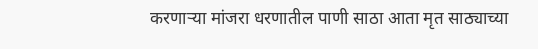करणाऱ्या मांजरा धरणातील पाणी साठा आता मृत साठ्याच्या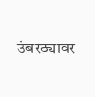उंबरठ्यावर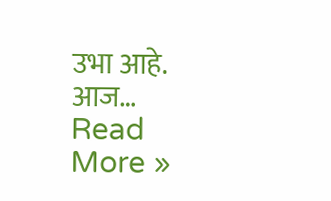उभा आहे. आज…
Read More »